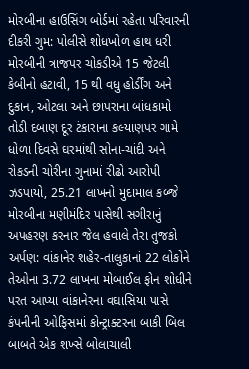મોરબીના હાઉસિંગ બોર્ડમાં રહેતા પરિવારની દીકરી ગુમ: પોલીસે શોધખોળ હાથ ધરી મોરબીની ત્રાજપર ચોકડીએ 15 જેટલી કેબીનો હટાવી, 15 થી વધુ હોર્ડીંગ અને દુકાન, ઓટલા અને છાપરાના બાંધકામો તોડી દબાણ દૂર ટંકારાના કલ્યાણપર ગામે ધોળા દિવસે ઘરમાંથી સોના-ચાંદી અને રોકડની ચોરીના ગુનામાં રીઢો આરોપી ઝડપાયો, 25.21 લાખનો મુદામાલ કબ્જે મોરબીના મણીમંદિર પાસેથી સગીરાનું અપહરણ કરનાર જેલ હવાલે તેરા તુજકો અર્પણ: વાંકાનેર શહેર-તાલુકાનાં 22 લોકોને તેઓના 3.72 લાખના મોબાઈલ ફોન શોધીને પરત આપ્યા વાંકાનેરના વઘાસિયા પાસે કંપનીની ઓફિસમાં કોન્ટ્રાક્ટરના બાકી બિલ બાબતે એક શખ્સે બોલાચાલી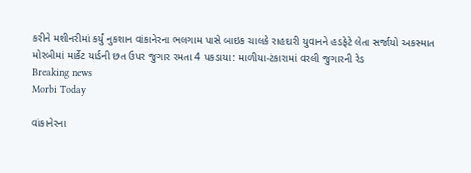કરીને મશીનરીમાં કર્યું નુકશાન વાંકાનેરના ભલગામ પાસે બાઇક ચાલકે રાહદારી યુવાનને હડફેટે લેતા સર્જાયો અકસ્માત મોરબીમાં માર્કેટ યાર્ડની છત ઉપર જુગાર રમતા 4 પકડાયા: માળીયા-ટંકારામાં વરલી જુગારની રેડ
Breaking news
Morbi Today

વાંકાનેરના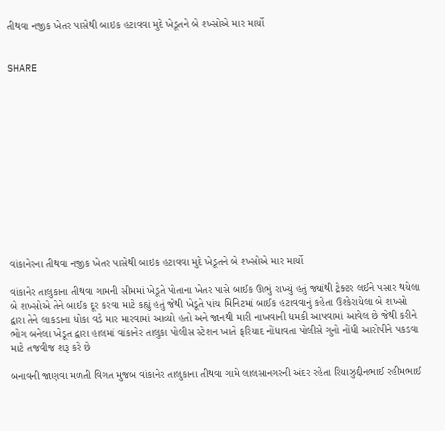તીથવા નજીક ખેતર પાસેથી બાઇક હટાવવા મુદે ખેડૂતને બે શ્ખ્સોએ માર માર્યો


SHARE













વાંકાનેરના તીથવા નજીક ખેતર પાસેથી બાઇક હટાવવા મુદે ખેડૂતને બે શ્ખ્સોએ માર માર્યો

વાંકાનેર તાલુકાના તીથવા ગામની સીમમાં ખેડૂતે પોતાના ખેતર પાસે બાઈક ઊભું રાખ્યું હતું જ્યાંથી ટ્રેક્ટર લઈને પસાર થયેલા બે શખ્સોએ તેને બાઈક દૂર કરવા માટે કહ્યું હતું જેથી ખેડૂતે પાંચ મિનિટમાં બાઈક હટાવવાનું કહેતા ઉશ્કેરાયેલા બે શખ્સો દ્વારા તેને લાકડાના ધોકા વડે માર મારવામાં આવ્યો હતો અને જાનથી મારી નાખવાની ધમકી આપવામાં આવેલ છે જેથી કરીને ભોગ બનેલા ખેડૂત દ્વારા હાલમાં વાંકાનેર તાલુકા પોલીસ સ્ટેશન ખાતે ફરિયાદ નોંધાવતા પોલીસે ગુનો નોંધી આરોપીને પકડવા માટે તજવીજ શરૂ કરે છે

બનાવની જાણવા મળતી વિગત મુજબ વાંકાનેર તાલુકાના તીથવા ગામે લાલસાનગરની અંદર રહેતા રિયાઝુદ્દીનભાઈ રહીમભાઈ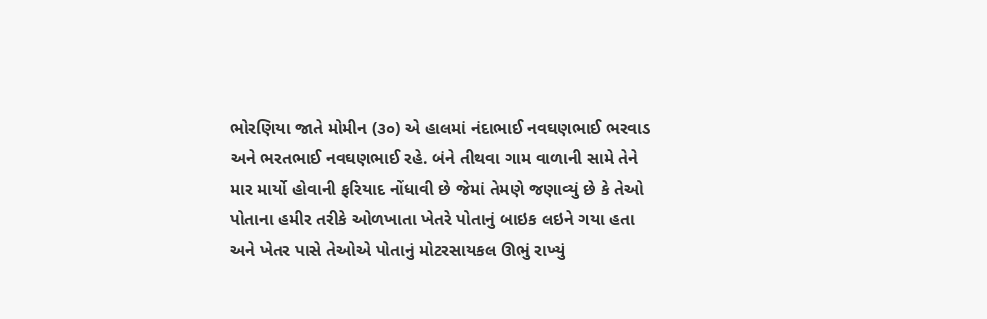ભોરણિયા જાતે મોમીન (૩૦) એ હાલમાં નંદાભાઈ નવઘણભાઈ ભરવાડ અને ભરતભાઈ નવઘણભાઈ રહે. બંને તીથવા ગામ વાળાની સામે તેને માર માર્યો હોવાની ફરિયાદ નોંધાવી છે જેમાં તેમણે જણાવ્યું છે કે તેઓ પોતાના હમીર તરીકે ઓળખાતા ખેતરે પોતાનું બાઇક લઇને ગયા હતા અને ખેતર પાસે તેઓએ પોતાનું મોટરસાયકલ ઊભું રાખ્યું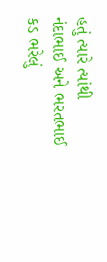હતું ત્યારે ત્યાંથી નંદાભાઈ અને ભરતભાઈ કડ ભરેલું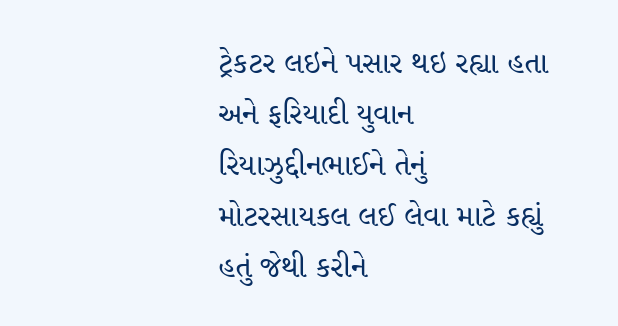ટ્રેકટર લઇને પસાર થઇ રહ્યા હતા અને ફરિયાદી યુવાન રિયાઝુદ્દીનભાઈને તેનું મોટરસાયકલ લઈ લેવા માટે કહ્યું હતું જેથી કરીને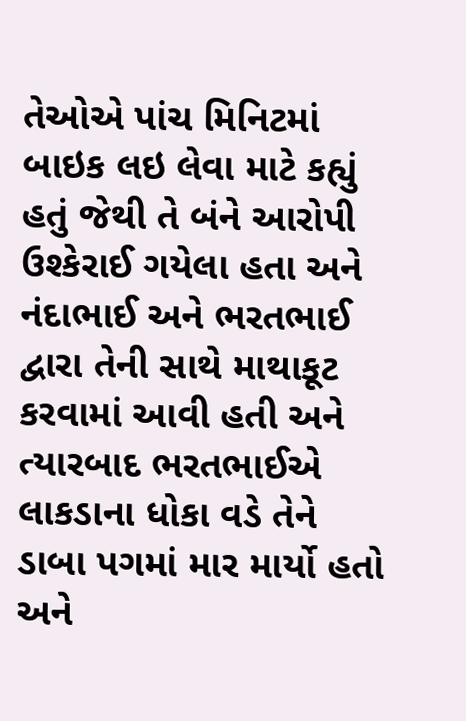તેઓએ પાંચ મિનિટમાં બાઇક લઇ લેવા માટે કહ્યું હતું જેથી તે બંને આરોપી ઉશ્કેરાઈ ગયેલા હતા અને નંદાભાઈ અને ભરતભાઈ દ્વારા તેની સાથે માથાકૂટ કરવામાં આવી હતી અને ત્યારબાદ ભરતભાઈએ લાકડાના ધોકા વડે તેને ડાબા પગમાં માર માર્યો હતો અને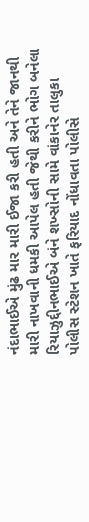નંદાભાઈએ મુંઢ માર મારી ઈજા કરી હતી અને તેને જાનથી મારી નાખવાની ધમકી આપેલ હતી જેથી કરીને ભોગ બનેલા રિયાઝુદ્દીનભાઈએ બંને શખ્સોની સામે વાંકાનેર તાલુકા પોલીસ સ્ટેશન ખાતે ફરિયાદ નોંધાવતા પોલીસે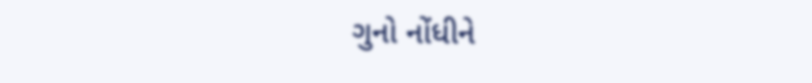ગુનો નોંધીને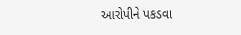આરોપીને પકડવા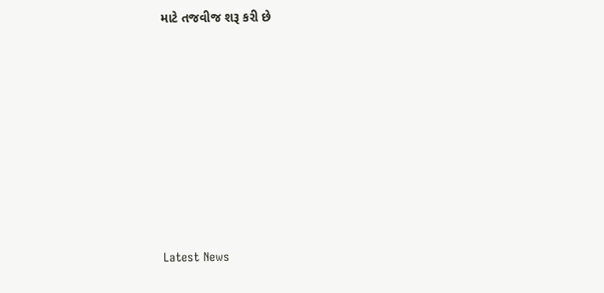માટે તજવીજ શરૂ કરી છે








Latest News